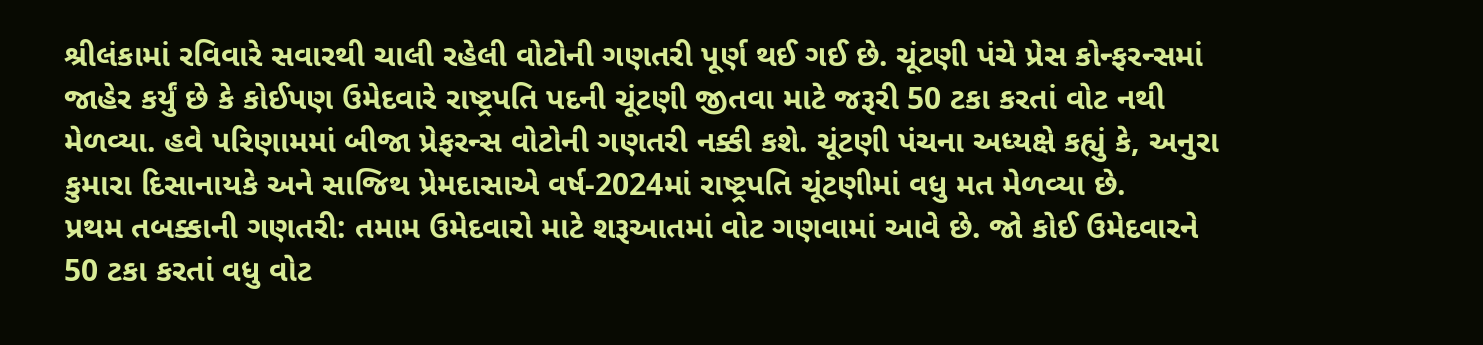શ્રીલંકામાં રવિવારે સવારથી ચાલી રહેલી વોટોની ગણતરી પૂર્ણ થઈ ગઈ છે. ચૂંટણી પંચે પ્રેસ કોન્ફરન્સમાં જાહેર કર્યું છે કે કોઈપણ ઉમેદવારે રાષ્ટ્રપતિ પદની ચૂંટણી જીતવા માટે જરૂરી 50 ટકા કરતાં વોટ નથી મેળવ્યા. હવે પરિણામમાં બીજા પ્રેફરન્સ વોટોની ગણતરી નક્કી કશે. ચૂંટણી પંચના અધ્યક્ષે કહ્યું કે, અનુરા કુમારા દિસાનાયકે અને સાજિથ પ્રેમદાસાએ વર્ષ-2024માં રાષ્ટ્રપતિ ચૂંટણીમાં વધુ મત મેળવ્યા છે.
પ્રથમ તબક્કાની ગણતરી: તમામ ઉમેદવારો માટે શરૂઆતમાં વોટ ગણવામાં આવે છે. જો કોઈ ઉમેદવારને 50 ટકા કરતાં વધુ વોટ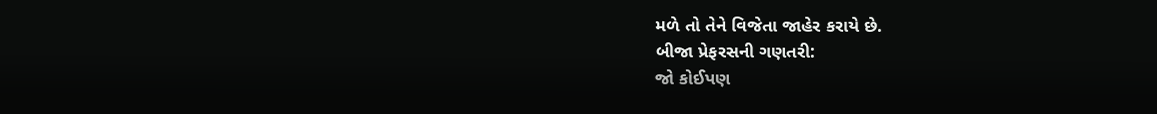મળે તો તેને વિજેતા જાહેર કરાયે છે.
બીજા પ્રેફરસની ગણતરી:
જો કોઈપણ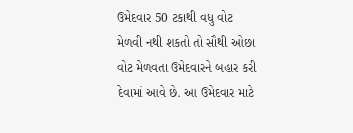ઉમેદવાર 50 ટકાથી વધુ વોટ મેળવી નથી શકતો તો સૌથી ઓછા વોટ મેળવતા ઉમેદવારને બહાર કરી દેવામાં આવે છે. આ ઉમેદવાર માટે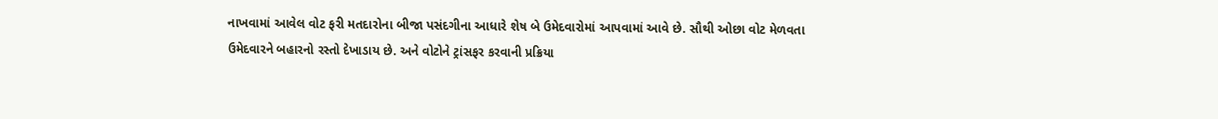નાખવામાં આવેલ વોટ ફરી મતદારોના બીજા પસંદગીના આધારે શેષ બે ઉમેદવારોમાં આપવામાં આવે છે. સૌથી ઓછા વોટ મેળવતા ઉમેદવારને બહારનો રસ્તો દેખાડાય છે. અને વોટોને ટ્રાંસફર કરવાની પ્રક્રિયા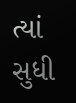ત્યાં સુધી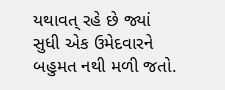યથાવત્ રહે છે જ્યાં સુધી એક ઉમેદવારને બહુમત નથી મળી જતો.